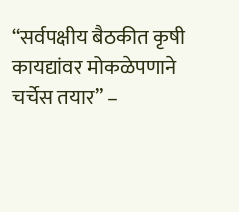“सर्वपक्षीय बैठकीत कृषी कायद्यांवर मोकळेपणाने चर्चेस तयार” –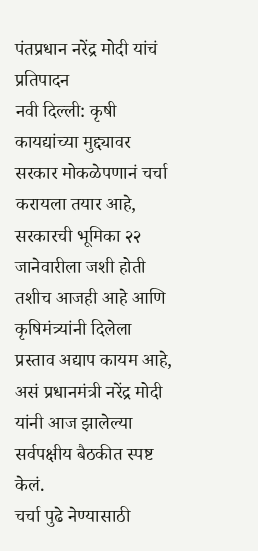पंतप्रधान नरेंद्र मोदी यांचं प्रतिपादन
नवी दिल्ली: कृषी कायद्यांच्या मुद्द्यावर सरकार मोकळेपणानं चर्चा करायला तयार आहे, सरकारची भूमिका २२ जानेवारीला जशी होती तशीच आजही आहे आणि कृषिमंत्र्यांनी दिलेला प्रस्ताव अद्याप कायम आहे, असं प्रधानमंत्री नरेंद्र मोदी यांनी आज झालेल्या सर्वपक्षीय बैठकीत स्पष्ट केलं.
चर्चा पुढे नेण्यासाठी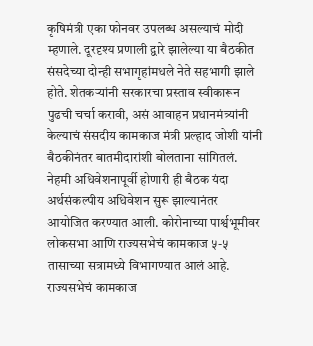कृषिमंत्री एका फोनवर उपलब्ध असल्याचं मोदी म्हणाले. दूरदृश्य प्रणाली द्वारे झालेल्या या बैठकीत संसदेच्या दोन्ही सभागृहांमधले नेते सहभागी झाले होते. शेतकऱ्यांनी सरकारचा प्रस्ताव स्वीकारून पुढची चर्चा करावी, असं आवाहन प्रधानमंत्र्यांनी केल्याचं संसदीय कामकाज मंत्री प्रल्हाद जोशी यांनी बैठकीनंतर बातमीदारांशी बोलताना सांगितलं.
नेहमी अधिवेशनापूर्वी होणारी ही बैठक यंदा अर्थसंकल्पीय अधिवेशन सुरू झाल्यानंतर आयोजित करण्यात आली. कोरोनाच्या पार्श्वभूमीवर लोकसभा आणि राज्यसभेचं कामकाज ५-५ तासाच्या सत्रामध्ये विभागण्यात आलं आहे. राज्यसभेचं कामकाज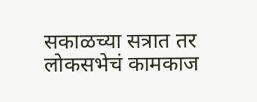सकाळच्या सत्रात तर लोकसभेचं कामकाज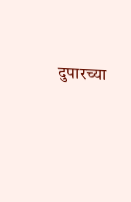दुपारच्या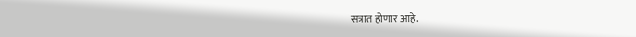सत्रात होणार आहे.